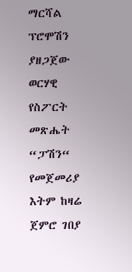ማርሻል ፕሮሞሽን ያዘጋጀው ወርሃዊ የስፖርት መጽሔት “ፓሽን“ የመጀመሪያ እትም ከዛሬ ጀምሮ ገበያ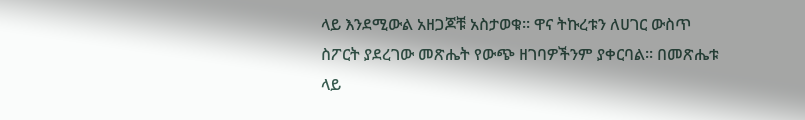ላይ እንደሚውል አዘጋጆቹ አስታወቁ፡፡ ዋና ትኩረቱን ለሀገር ውስጥ ስፖርት ያደረገው መጽሔት የውጭ ዘገባዎችንም ያቀርባል፡፡ በመጽሔቱ ላይ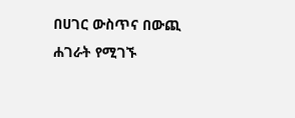በሀገር ውስጥና በውጪ ሐገራት የሚገኙ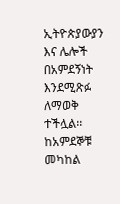ኢትዮጵያውያን እና ሌሎች በአምደኝነት እንደሚጽፉ ለማወቅ ተችሏል፡፡ ከአምደኞቹ መካከል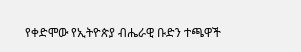የቀድሞው የኢትዮጵያ ብሔራዊ ቡድን ተጫዋች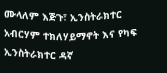ሙላለም እጅጉ፣ ኢንስትራክተር አብርሃም ተክለሃይማኖት እና የካፍ ኢንስትራክተር ዳኛ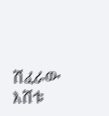ሽፈራው እሸቱ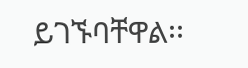ይገኙባቸዋል፡፡